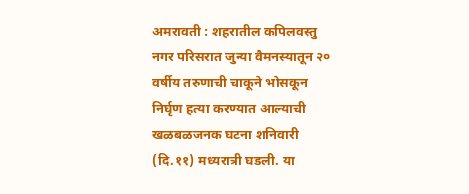अमरावती : शहरातील कपिलवस्तु नगर परिसरात जुन्या वैमनस्यातून २० वर्षीय तरुणाची चाकूने भोसकून निर्घृण हत्या करण्यात आल्याची खळबळजनक घटना शनिवारी (दि.११) मध्यरात्री घडली. या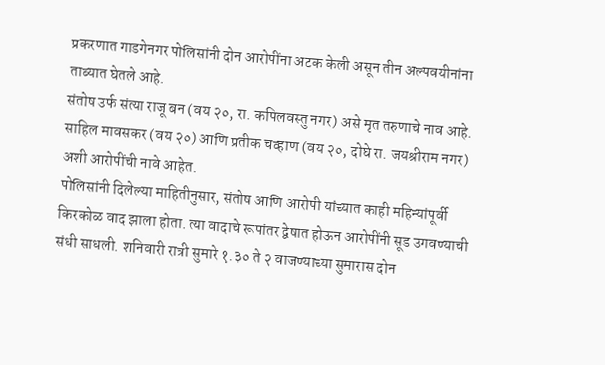प्रकरणात गाडगेनगर पोलिसांनी दोन आरोपींना अटक केली असून तीन अल्पवयीनांना ताब्यात घेतले आहे.
संतोष उर्फ संत्या राजू बन (वय २०, रा. कपिलवस्तु नगर) असे मृत तरुणाचे नाव आहे. साहिल मावसकर (वय २०) आणि प्रतीक चव्हाण (वय २०, दोघे रा. जयश्रीराम नगर) अशी आरोपींची नावे आहेत.
पोलिसांनी दिलेल्या माहितीनुसार, संतोष आणि आरोपी यांच्यात काही महिन्यांपूर्वी किरकोळ वाद झाला होता. त्या वादाचे रूपांतर द्वेषात होऊन आरोपींनी सूड उगवण्याची संधी साधली. शनिवारी रात्री सुमारे १.३० ते २ वाजण्याच्या सुमारास दोन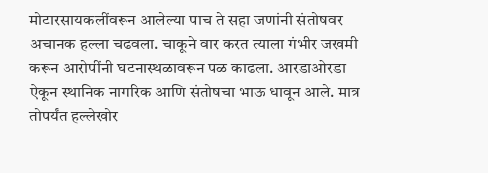मोटारसायकलींवरून आलेल्या पाच ते सहा जणांनी संतोषवर अचानक हल्ला चढवला. चाकूने वार करत त्याला गंभीर जखमी करून आरोपींनी घटनास्थळावरून पळ काढला. आरडाओरडा ऐकून स्थानिक नागरिक आणि संतोषचा भाऊ धावून आले. मात्र तोपर्यंत हल्लेखोर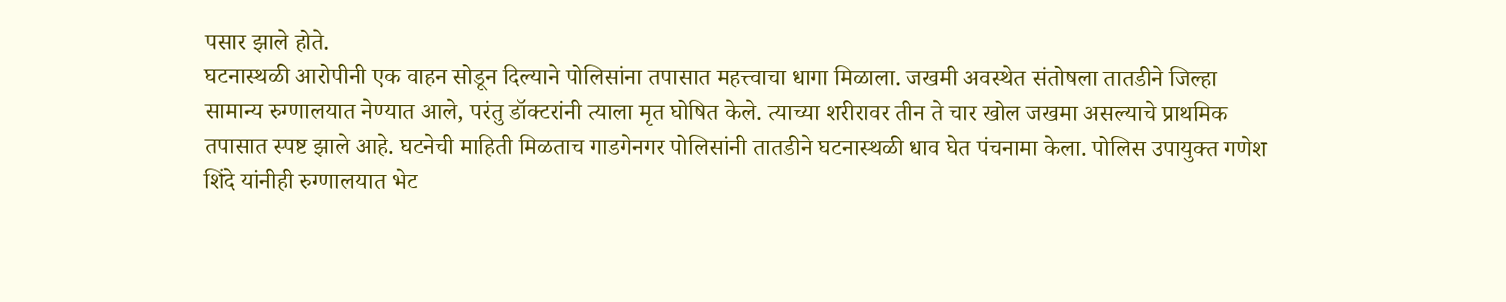पसार झाले होते.
घटनास्थळी आरोपीनी एक वाहन सोडून दिल्याने पोलिसांना तपासात महत्त्वाचा धागा मिळाला. जखमी अवस्थेत संतोषला तातडीने जिल्हा सामान्य रुग्णालयात नेण्यात आले, परंतु डॉक्टरांनी त्याला मृत घोषित केले. त्याच्या शरीरावर तीन ते चार खोल जखमा असल्याचे प्राथमिक तपासात स्पष्ट झाले आहे. घटनेची माहिती मिळताच गाडगेनगर पोलिसांनी तातडीने घटनास्थळी धाव घेत पंचनामा केला. पोलिस उपायुक्त गणेश शिंदे यांनीही रुग्णालयात भेट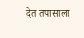देत तपासाला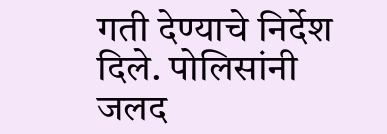गती देण्याचे निर्देश दिले. पोलिसांनी जलद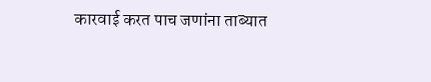कारवाई करत पाच जणांना ताब्यात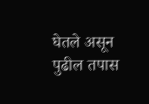घेतले असून पुढील तपास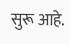सुरू आहे.